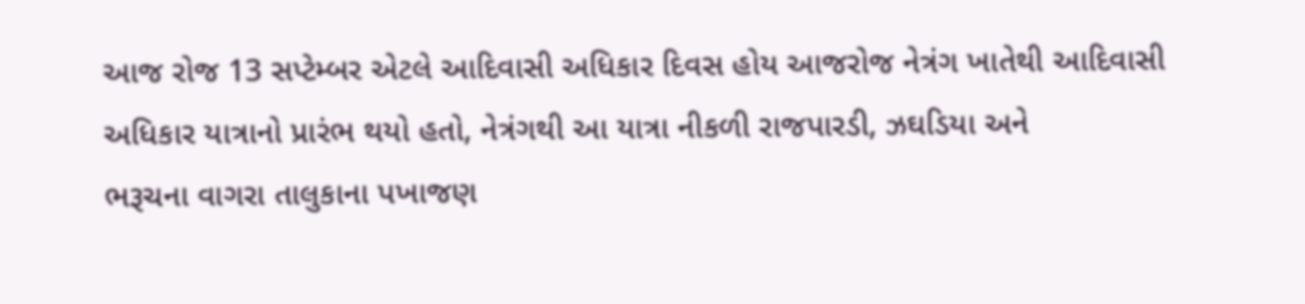આજ રોજ 13 સપ્ટેમ્બર એટલે આદિવાસી અધિકાર દિવસ હોય આજરોજ નેત્રંગ ખાતેથી આદિવાસી અધિકાર યાત્રાનો પ્રારંભ થયો હતો, નેત્રંગથી આ યાત્રા નીકળી રાજપારડી, ઝઘડિયા અને
ભરૂચના વાગરા તાલુકાના પખાજણ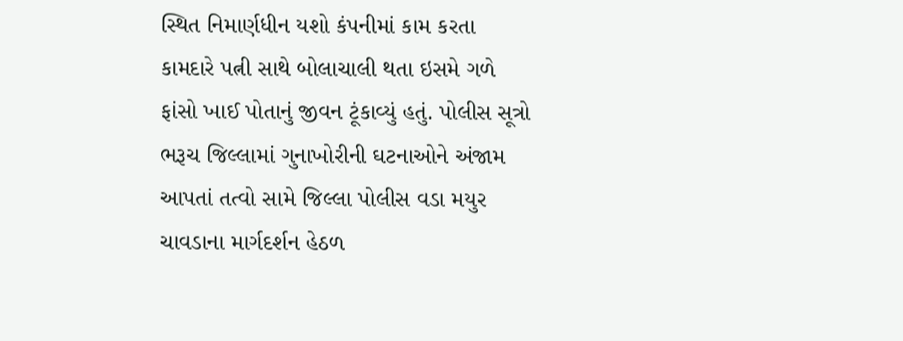સ્થિત નિમાર્ણધીન યશો કંપનીમાં કામ કરતા કામદારે પત્ની સાથે બોલાચાલી થતા ઇસમે ગળે ફાંસો ખાઈ પોતાનું જીવન ટૂંકાવ્યું હતું. પોલીસ સૂત્રો
ભરૂચ જિલ્લામાં ગુનાખોરીની ઘટનાઓને અંજામ આપતાં તત્વો સામે જિલ્લા પોલીસ વડા મયુર ચાવડાના માર્ગદર્શન હેઠળ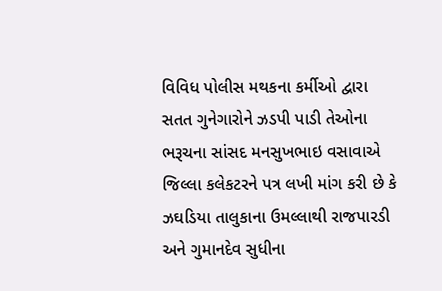વિવિધ પોલીસ મથકના કર્મીઓ દ્વારા સતત ગુનેગારોને ઝડપી પાડી તેઓના
ભરૂચના સાંસદ મનસુખભાઇ વસાવાએ જિલ્લા કલેકટરને પત્ર લખી માંગ કરી છે કે ઝઘડિયા તાલુકાના ઉમલ્લાથી રાજપારડી અને ગુમાનદેવ સુધીના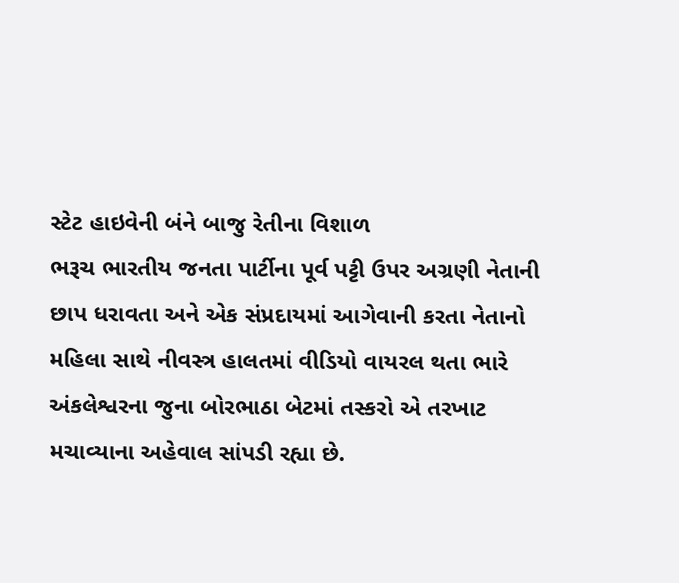સ્ટેટ હાઇવેની બંને બાજુ રેતીના વિશાળ
ભરૂચ ભારતીય જનતા પાર્ટીના પૂર્વ પટ્ટી ઉપર અગ્રણી નેતાની છાપ ધરાવતા અને એક સંપ્રદાયમાં આગેવાની કરતા નેતાનો મહિલા સાથે નીવસ્ત્ર હાલતમાં વીડિયો વાયરલ થતા ભારે
અંકલેશ્વરના જુના બોરભાઠા બેટમાં તસ્કરો એ તરખાટ મચાવ્યાના અહેવાલ સાંપડી રહ્યા છે.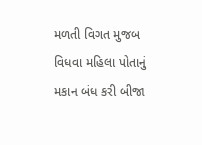મળતી વિગત મુજબ વિધવા મહિલા પોતાનું મકાન બંધ કરી બીજા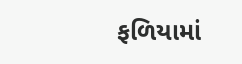ફળિયામાં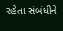રહેતા સંબંધીને